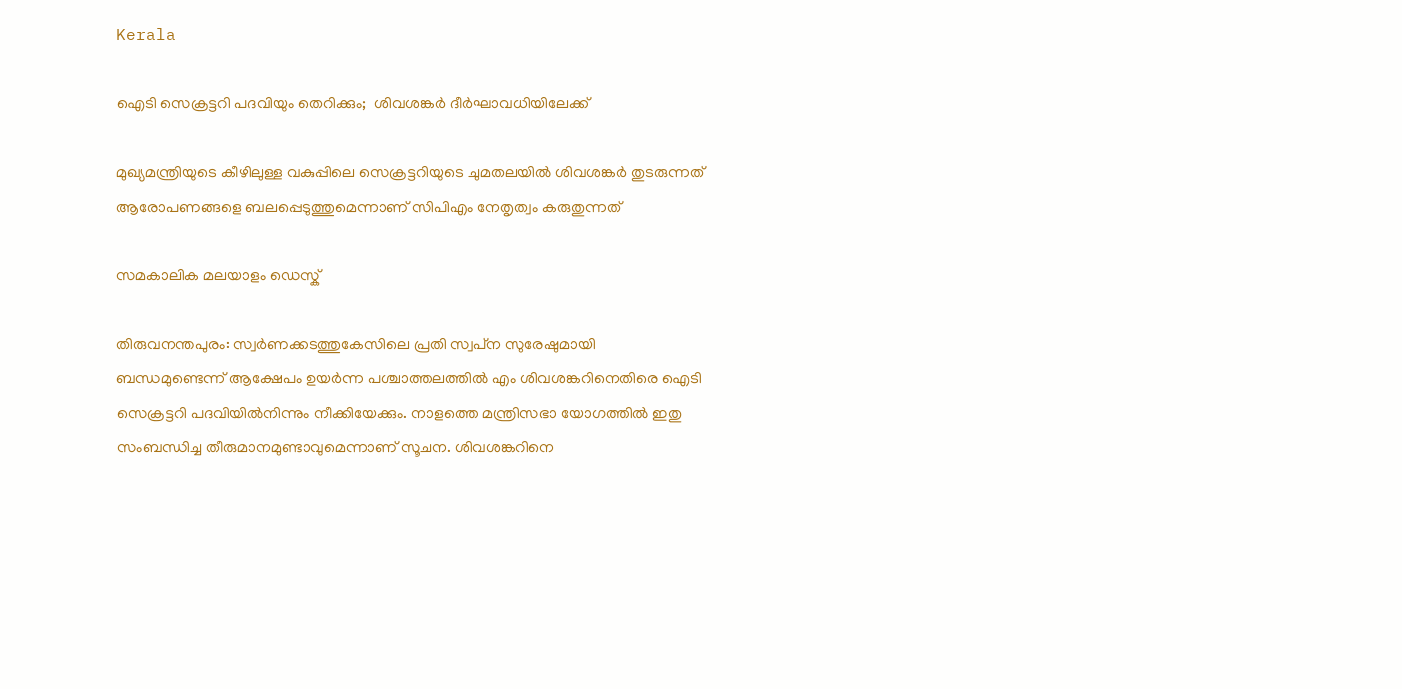Kerala

ഐടി സെക്രട്ടറി പദവിയും തെറിക്കും;  ശിവശങ്കര്‍ ദീര്‍ഘാവധിയിലേക്ക്

മുഖ്യമന്ത്രിയുടെ കീഴിലുള്ള വകുപ്പിലെ സെക്രട്ടറിയുടെ ചുമതലയില്‍ ശിവശങ്കര്‍ തുടരുന്നത് ആരോപണങ്ങളെ ബലപ്പെടുത്തുമെന്നാണ് സിപിഎം നേതൃത്വം കരുതുന്നത്

സമകാലിക മലയാളം ഡെസ്ക്

തിരുവനന്തപുരം: സ്വര്‍ണക്കടത്തുകേസിലെ പ്രതി സ്വപ്‌ന സുരേഷുമായി ബന്ധമുണ്ടെന്ന് ആക്ഷേപം ഉയര്‍ന്ന പശ്ചാത്തലത്തില്‍ എം ശിവശങ്കറിനെതിരെ ഐടി സെക്രട്ടറി പദവിയില്‍നിന്നും നീക്കിയേക്കും. നാളത്തെ മന്ത്രിസഭാ യോഗത്തില്‍ ഇതു സംബന്ധിച്ച തീരുമാനമുണ്ടാവുമെന്നാണ് സൂചന. ശിവശങ്കറിനെ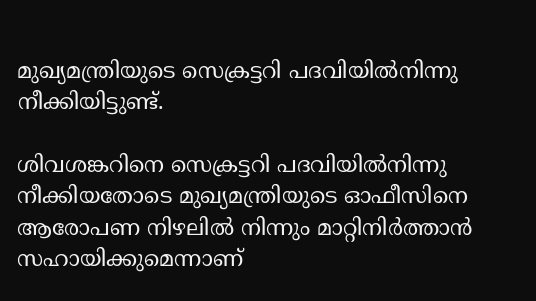മുഖ്യമന്ത്രിയുടെ സെക്രട്ടറി പദവിയില്‍നിന്നു നീക്കിയിട്ടുണ്ട്.

ശിവശങ്കറിനെ സെക്രട്ടറി പദവിയില്‍നിന്നു നീക്കിയതോടെ മുഖ്യമന്ത്രിയുടെ ഓഫീസിനെ ആരോപണ നിഴലില്‍ നിന്നും മാറ്റിനിര്‍ത്താന്‍ സഹായിക്കുമെന്നാണ്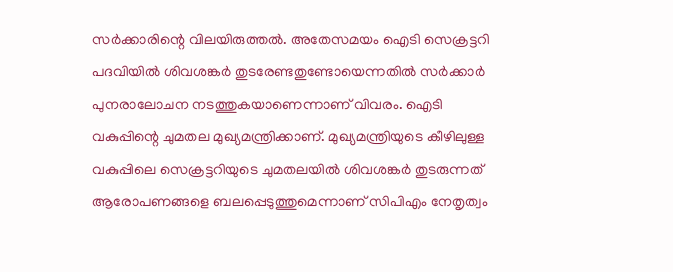സര്‍ക്കാരിന്റെ വിലയിരുത്തല്‍. അതേസമയം ഐടി സെക്രട്ടറി പദവിയില്‍ ശിവശങ്കര്‍ തുടരേണ്ടതുണ്ടോയെന്നതില്‍ സര്‍ക്കാര്‍ പുനരാലോചന നടത്തുകയാണെന്നാണ് വിവരം. ഐടി വകുപ്പിന്റെ ചുമതല മുഖ്യമന്ത്രിക്കാണ്. മുഖ്യമന്ത്രിയുടെ കീഴിലുള്ള വകുപ്പിലെ സെക്രട്ടറിയുടെ ചുമതലയില്‍ ശിവശങ്കര്‍ തുടരുന്നത് ആരോപണങ്ങളെ ബലപ്പെടുത്തുമെന്നാണ് സിപിഎം നേതൃത്വം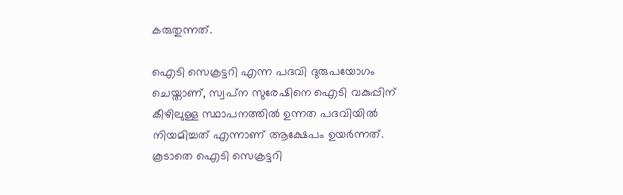കരുതുന്നത്.

ഐടി സെക്രട്ടറി എന്ന പദവി ദുരുപയോഗം ചെയ്താണ്, സ്വപ്‌ന സുരേഷിനെ ഐടി വകുപ്പിന് കീഴിലുള്ള സ്ഥാപനത്തില്‍ ഉന്നത പദവിയില്‍ നിയമിച്ചത് എന്നാണ് ആക്ഷേപം ഉയര്‍ന്നത്. കൂടാതെ ഐടി സെക്രട്ടറി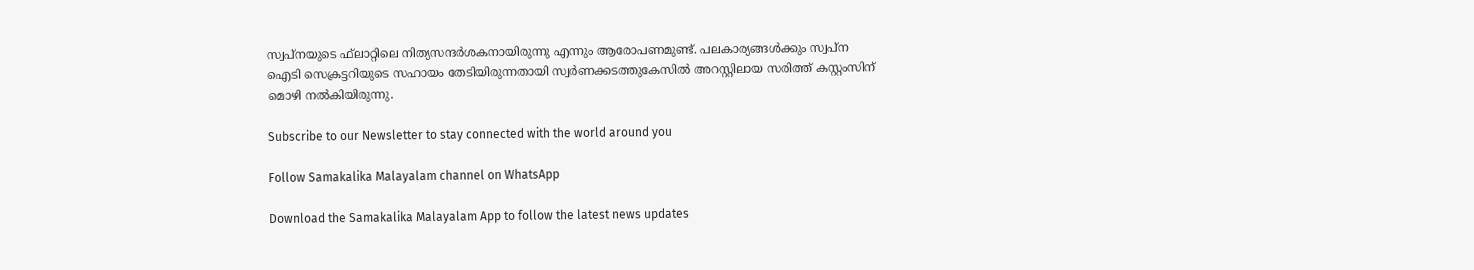സ്വപ്‌നയുടെ ഫ്‌ലാറ്റിലെ നിത്യസന്ദര്‍ശകനായിരുന്നു എന്നും ആരോപണമുണ്ട്. പലകാര്യങ്ങള്‍ക്കും സ്വപ്‌ന ഐടി സെക്രട്ടറിയുടെ സഹായം തേടിയിരുന്നതായി സ്വര്‍ണക്കടത്തുകേസില്‍ അറസ്റ്റിലായ സരിത്ത് കസ്റ്റംസിന് മൊഴി നല്‍കിയിരുന്നു.

Subscribe to our Newsletter to stay connected with the world around you

Follow Samakalika Malayalam channel on WhatsApp

Download the Samakalika Malayalam App to follow the latest news updates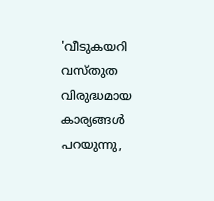'വീടുകയറി വസ്തുത വിരുദ്ധമായ കാര്യങ്ങള്‍ പറയുന്നു,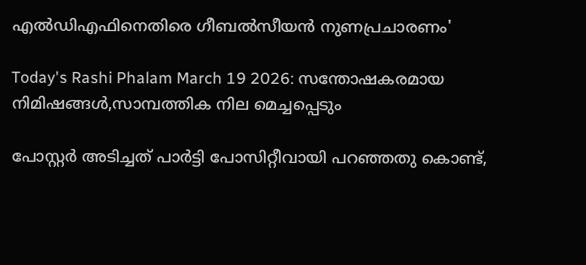എല്‍ഡിഎഫിനെതിരെ ഗീബല്‍സീയന്‍ നുണപ്രചാരണം'

Today's Rashi Phalam March 19 2026: സന്തോഷകരമായ നിമിഷങ്ങൾ,സാമ്പത്തിക നില മെച്ചപ്പെടും

പോസ്റ്റര്‍ അടിച്ചത് പാര്‍ട്ടി പോസിറ്റീവായി പറഞ്ഞതു കൊണ്ട്,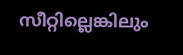സീറ്റില്ലെങ്കിലും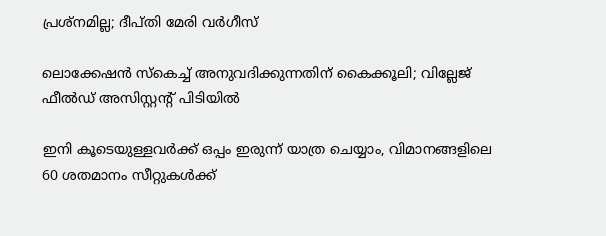പ്രശ്‌നമില്ല; ദീപ്തി മേരി വര്‍ഗീസ്

ലൊക്കേഷന്‍ സ്‌കെച്ച് അനുവദിക്കുന്നതിന് കൈക്കൂലി; വില്ലേജ് ഫീല്‍ഡ് അസിസ്റ്റന്റ് പിടിയില്‍

ഇനി കൂടെയുള്ളവര്‍ക്ക് ഒപ്പം ഇരുന്ന് യാത്ര ചെയ്യാം, വിമാനങ്ങളിലെ 60 ശതമാനം സീറ്റുകള്‍ക്ക്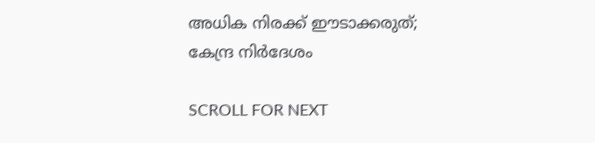അധിക നിരക്ക് ഈടാക്കരുത്; കേന്ദ്ര നിര്‍ദേശം

SCROLL FOR NEXT